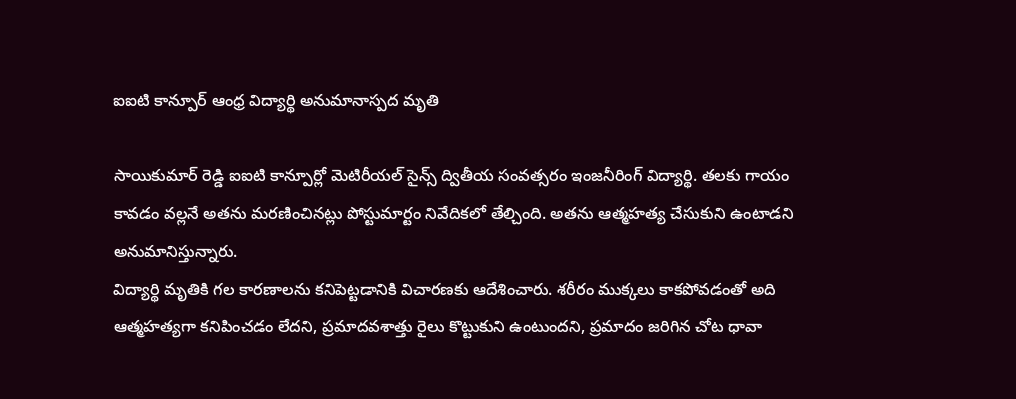ఐఐటి కాన్పూర్ ఆంధ్ర విద్యార్థి అనుమానాస్పద మృతి

సాయికుమార్ రెడ్డి ఐఐటి కాన్పూర్లో మెటిరీయల్ సైన్స్ ద్వితీయ సంవత్సరం ఇంజనీరింగ్ విద్యార్థి. తలకు గాయం కావడం వల్లనే అతను మరణించినట్లు పోస్టుమార్టం నివేదికలో తేల్చింది. అతను ఆత్మహత్య చేసుకుని ఉంటాడని అనుమానిస్తున్నారు.
విద్యార్థి మృతికి గల కారణాలను కనిపెట్టడానికి విచారణకు ఆదేశించారు. శరీరం ముక్కలు కాకపోవడంతో అది ఆత్మహత్యగా కనిపించడం లేదని, ప్రమాదవశాత్తు రైలు కొట్టుకుని ఉంటుందని, ప్రమాదం జరిగిన చోట ధావా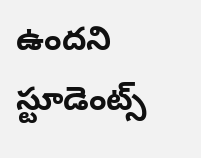ఉందని స్టూడెంట్స్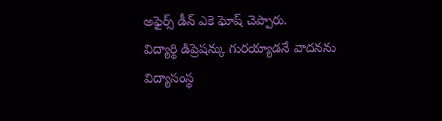అఫైర్స్ డీన్ ఎకె ఘోష్ చెప్పారు.
విద్యార్థి డిప్రెషన్కు గురయ్యాడనే వాదనను విద్యాసంస్థ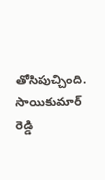తోసిపుచ్చింది. సాయికుమార్ రెడ్డి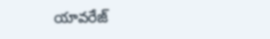యావరేజ్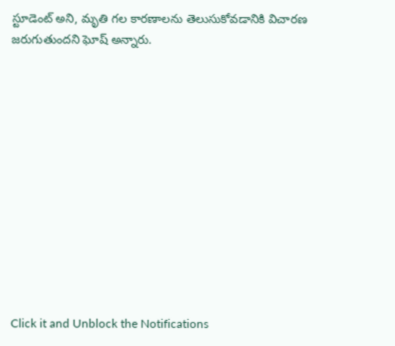స్టూడెంట్ అని, మృతి గల కారణాలను తెలుసుకోవడానికి విచారణ జరుగుతుందని ఘోష్ అన్నారు.












Click it and Unblock the Notifications